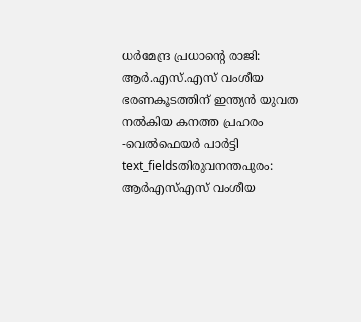ധർമേന്ദ്ര പ്രധാന്റെ രാജി: ആർ.എസ്.എസ് വംശീയ ഭരണകൂടത്തിന് ഇന്ത്യൻ യുവത നൽകിയ കനത്ത പ്രഹരം -വെൽഫെയർ പാർട്ടി
text_fieldsതിരുവനന്തപുരം: ആർഎസ്എസ് വംശീയ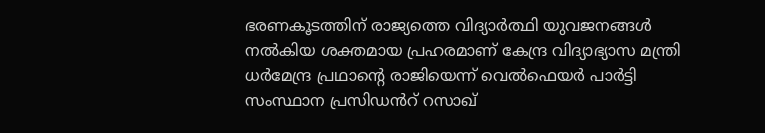ഭരണകൂടത്തിന് രാജ്യത്തെ വിദ്യാർത്ഥി യുവജനങ്ങൾ നൽകിയ ശക്തമായ പ്രഹരമാണ് കേന്ദ്ര വിദ്യാഭ്യാസ മന്ത്രി ധർമേന്ദ്ര പ്രഥാന്റെ രാജിയെന്ന് വെൽഫെയർ പാർട്ടി സംസ്ഥാന പ്രസിഡൻറ് റസാഖ്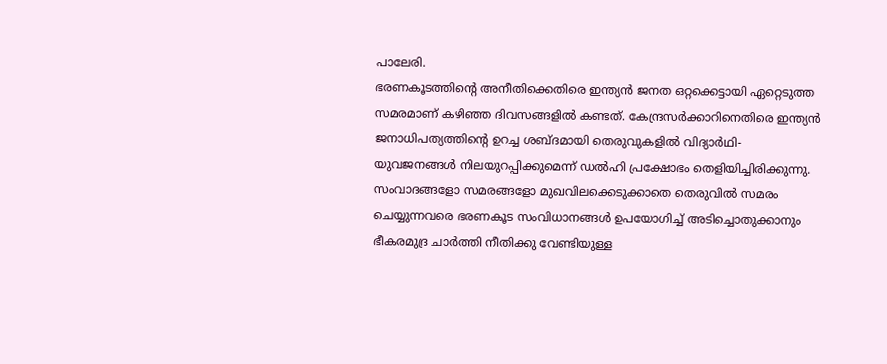പാലേരി.
ഭരണകൂടത്തിന്റെ അനീതിക്കെതിരെ ഇന്ത്യൻ ജനത ഒറ്റക്കെട്ടായി ഏറ്റെടുത്ത സമരമാണ് കഴിഞ്ഞ ദിവസങ്ങളിൽ കണ്ടത്. കേന്ദ്രസർക്കാറിനെതിരെ ഇന്ത്യൻ ജനാധിപത്യത്തിന്റെ ഉറച്ച ശബ്ദമായി തെരുവുകളിൽ വിദ്യാർഥി-യുവജനങ്ങൾ നിലയുറപ്പിക്കുമെന്ന് ഡൽഹി പ്രക്ഷോഭം തെളിയിച്ചിരിക്കുന്നു.
സംവാദങ്ങളോ സമരങ്ങളോ മുഖവിലക്കെടുക്കാതെ തെരുവിൽ സമരം ചെയ്യുന്നവരെ ഭരണകൂട സംവിധാനങ്ങൾ ഉപയോഗിച്ച് അടിച്ചൊതുക്കാനും ഭീകരമുദ്ര ചാർത്തി നീതിക്കു വേണ്ടിയുള്ള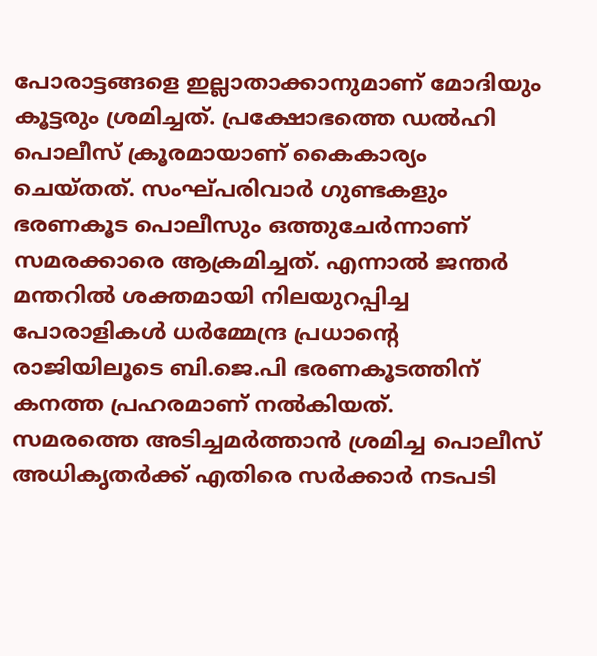പോരാട്ടങ്ങളെ ഇല്ലാതാക്കാനുമാണ് മോദിയും കൂട്ടരും ശ്രമിച്ചത്. പ്രക്ഷോഭത്തെ ഡൽഹി പൊലീസ് ക്രൂരമായാണ് കൈകാര്യം ചെയ്തത്. സംഘ്പരിവാർ ഗുണ്ടകളും ഭരണകൂട പൊലീസും ഒത്തുചേർന്നാണ് സമരക്കാരെ ആക്രമിച്ചത്. എന്നാൽ ജന്തർ മന്തറിൽ ശക്തമായി നിലയുറപ്പിച്ച പോരാളികൾ ധർമ്മേന്ദ്ര പ്രധാന്റെ രാജിയിലൂടെ ബി.ജെ.പി ഭരണകൂടത്തിന് കനത്ത പ്രഹരമാണ് നൽകിയത്.
സമരത്തെ അടിച്ചമർത്താൻ ശ്രമിച്ച പൊലീസ് അധികൃതർക്ക് എതിരെ സർക്കാർ നടപടി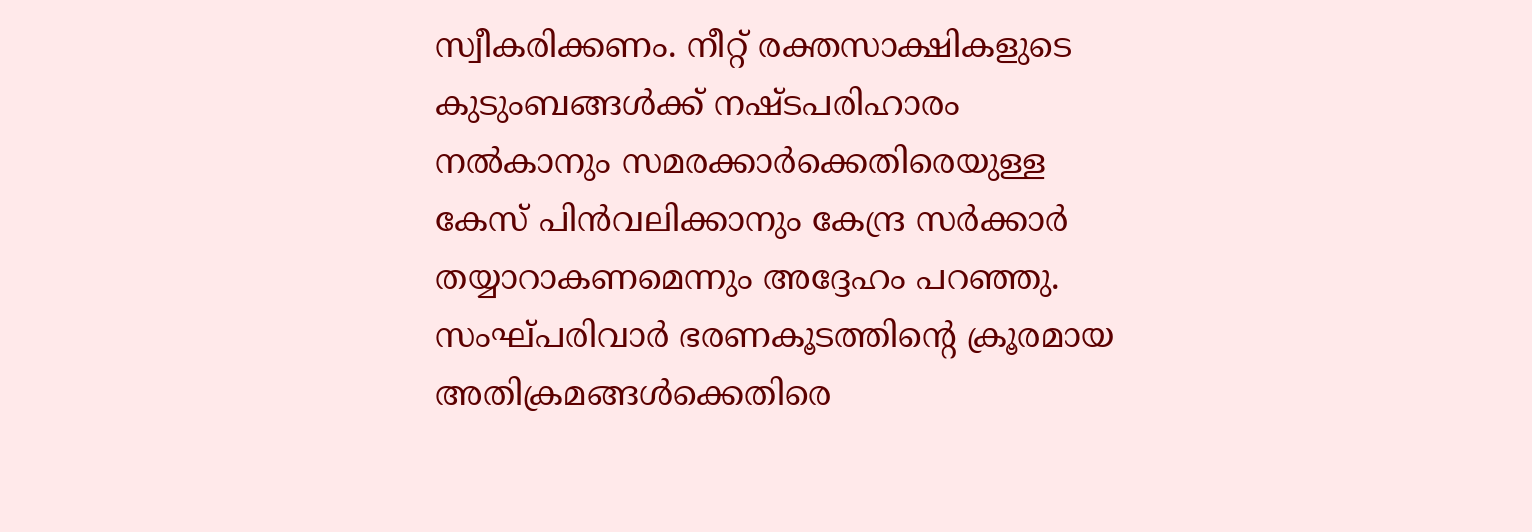സ്വീകരിക്കണം. നീറ്റ് രക്തസാക്ഷികളുടെ കുടുംബങ്ങൾക്ക് നഷ്ടപരിഹാരം നൽകാനും സമരക്കാർക്കെതിരെയുള്ള കേസ് പിൻവലിക്കാനും കേന്ദ്ര സർക്കാർ തയ്യാറാകണമെന്നും അദ്ദേഹം പറഞ്ഞു. സംഘ്പരിവാർ ഭരണകൂടത്തിന്റെ ക്രൂരമായ അതിക്രമങ്ങൾക്കെതിരെ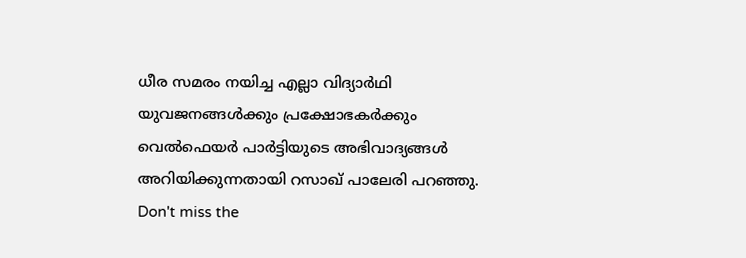ധീര സമരം നയിച്ച എല്ലാ വിദ്യാർഥി യുവജനങ്ങൾക്കും പ്രക്ഷോഭകർക്കും വെൽഫെയർ പാർട്ടിയുടെ അഭിവാദ്യങ്ങൾ അറിയിക്കുന്നതായി റസാഖ് പാലേരി പറഞ്ഞു.
Don't miss the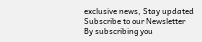exclusive news, Stay updated
Subscribe to our Newsletter
By subscribing you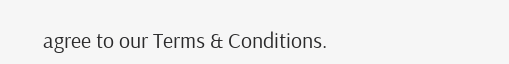agree to our Terms & Conditions.